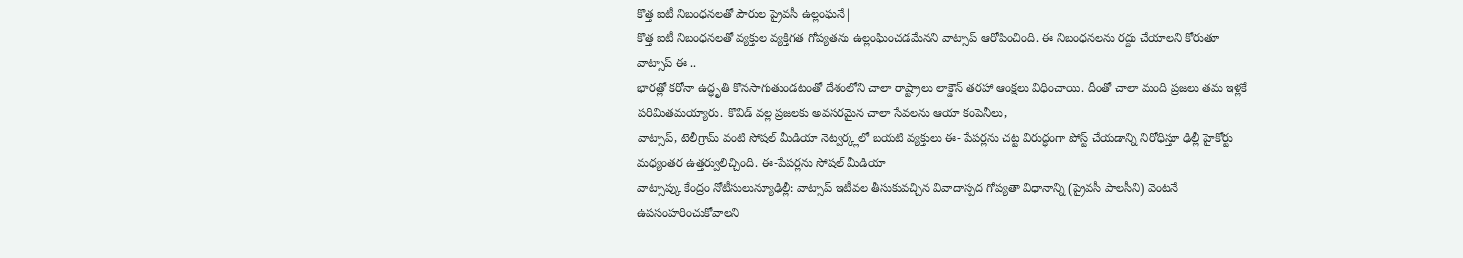కొత్త ఐటీ నిబంధనలతో పౌరుల ప్రైవసీ ఉల్లంఘనే|
కొత్త ఐటీ నిబంధనలతో వ్యక్తుల వ్యక్తిగత గోప్యతను ఉల్లంఘించడమేనని వాట్సాప్ ఆరోపించింది. ఈ నిబంధనలను రద్దు చేయాలని కోరుతూ వాట్సాప్ ఈ ..
భారత్లో కరోనా ఉద్ధృతి కొనసాగుతుండటంతో దేశంలోని చాలా రాష్ట్రాలు లాక్డౌన్ తరహా ఆంక్షలు విధించాయి. దీంతో చాలా మంది ప్రజలు తమ ఇళ్లకే పరిమితమయ్యారు. కొవిడ్ వల్ల ప్రజలకు అవసరమైన చాలా సేవలను ఆయా కంపెనీలు,
వాట్సాప్, టెలీగ్రామ్ వంటి సోషల్ మీడియా నెట్వర్క్లలో బయటి వ్యక్తులు ఈ- పేపర్లను చట్ట విరుద్ధంగా పోస్ట్ చేయడాన్ని నిరోధిస్తూ ఢిల్లీ హైకోర్టు మధ్యంతర ఉత్తర్వులిచ్చింది. ఈ-పేపర్లను సోషల్ మీడియా
వాట్సాప్కు కేంద్రం నోటీసులున్యూఢిల్లీ: వాట్సాప్ ఇటీవల తీసుకువచ్చిన వివాదాస్పద గోప్యతా విధానాన్ని (ప్రైవసీ పాలసీని) వెంటనే ఉపసంహరించుకోవాలని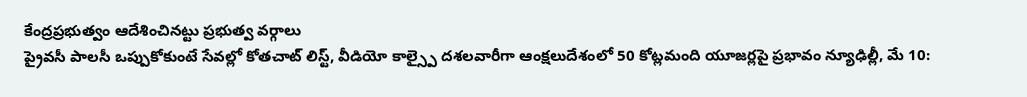కేంద్రప్రభుత్వం ఆదేశించినట్టు ప్రభుత్వ వర్గాలు
ప్రైవసీ పాలసీ ఒప్పుకోకుంటే సేవల్లో కోతచాట్ లిస్ట్, వీడియో కాల్స్పై దశలవారీగా ఆంక్షలుదేశంలో 50 కోట్లమంది యూజర్లపై ప్రభావం న్యూఢిల్లీ, మే 10: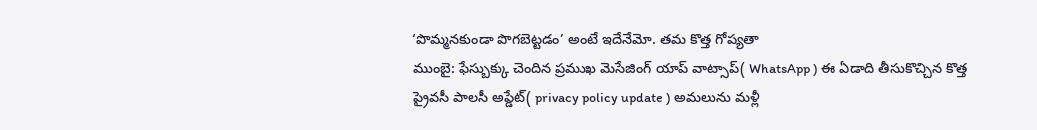‘పొమ్మనకుండా పొగబెట్టడం’ అంటే ఇదేనేమో. తమ కొత్త గోప్యతా
ముంబై: ఫేస్బుక్కు చెందిన ప్రముఖ మెసేజింగ్ యాప్ వాట్సాప్( WhatsApp ) ఈ ఏడాది తీసుకొచ్చిన కొత్త ప్రైవసీ పాలసీ అప్డేట్( privacy policy update ) అమలును మళ్లీ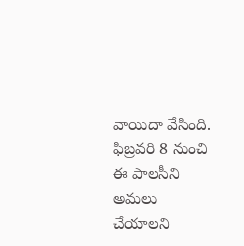వాయిదా వేసింది. ఫిబ్రవరి 8 నుంచి ఈ పాలసీని అమలు చేయాలని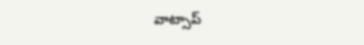వాట్సాప్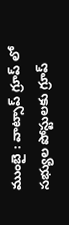ముంబై : వాట్సాప్ గ్రూప్ లో సభ్యుల పోస్టులకు గ్రూప్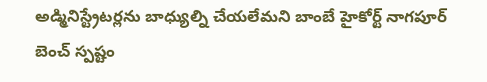అడ్మినిస్ట్రేటర్లను బాధ్యుల్ని చేయలేమని బాంబే హైకోర్ట్ నాగపూర్ బెంచ్ స్పష్టం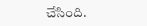చేసింది.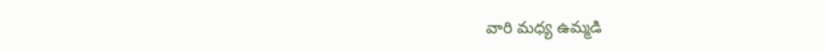వారి మధ్య ఉమ్మడి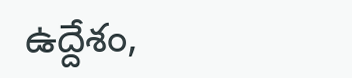ఉద్దేశం,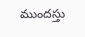ముందస్తు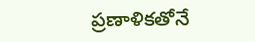ప్రణాళికతోనే